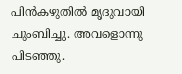പിൻകഴുതിൽ മൃദുവായി ചുംബിച്ചു. അവളൊന്നു പിടഞ്ഞു.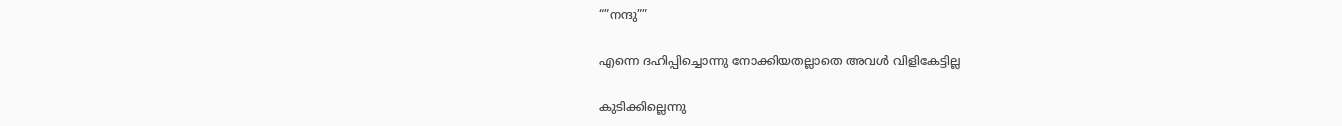“”നന്ദു””

എന്നെ ദഹിപ്പിച്ചൊന്നു നോക്കിയതല്ലാതെ അവൾ വിളികേട്ടില്ല

കുടിക്കില്ലെന്നു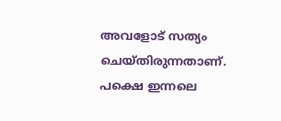അവളോട്‌ സത്യം ചെയ്തിരുന്നതാണ്. പക്ഷെ ഇന്നലെ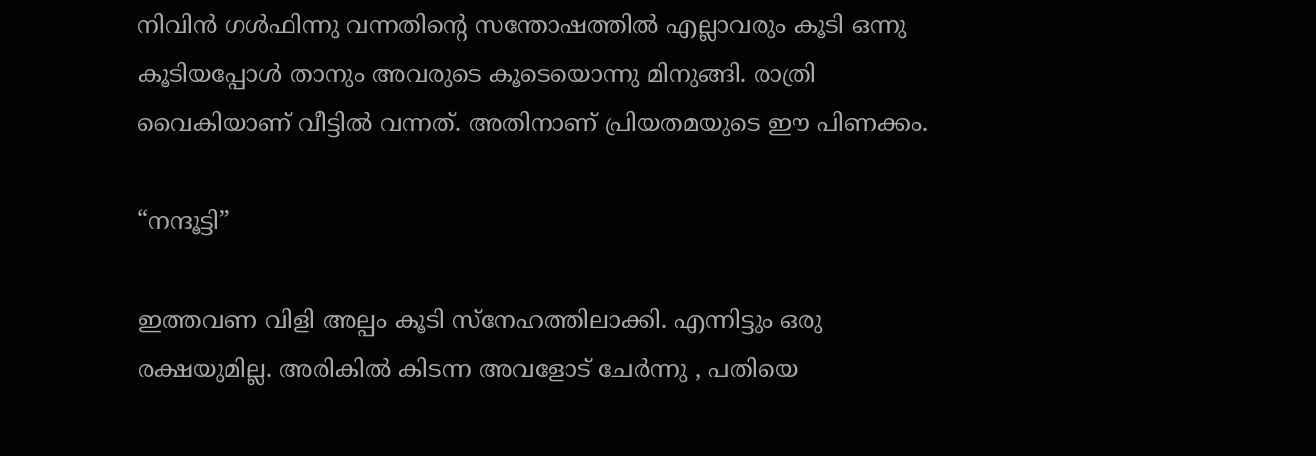നിവിൻ ഗൾഫിന്നു വന്നതിന്റെ സന്തോഷത്തിൽ എല്ലാവരും കൂടി ഒന്നു കൂടിയപ്പോൾ താനും അവരുടെ കൂടെയൊന്നു മിനുങ്ങി. രാത്രി വൈകിയാണ് വീട്ടിൽ വന്നത്. അതിനാണ് പ്രിയതമയുടെ ഈ പിണക്കം.

“നന്ദൂട്ടി”

ഇത്തവണ വിളി അല്പം കൂടി സ്നേഹത്തിലാക്കി. എന്നിട്ടും ഒരു രക്ഷയുമില്ല. അരികിൽ കിടന്ന അവളോട് ചേർന്നു , പതിയെ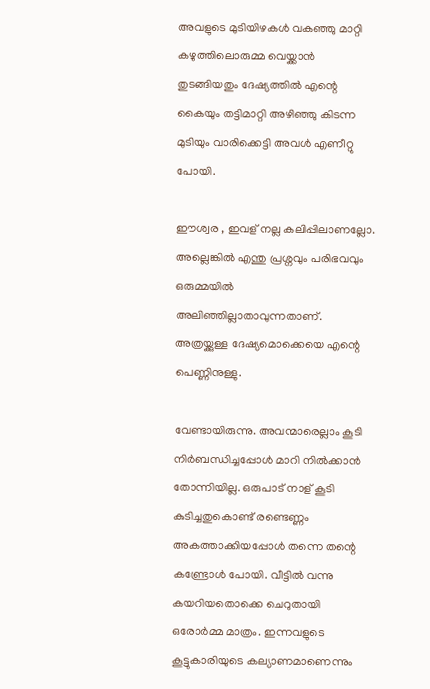അവളുടെ മുടിയിഴകൾ വകഞ്ഞു മാറ്റി കഴുത്തിലൊരുമ്മ വെയ്ക്കാൻ തുടങ്ങിയതും ദേഷ്യത്തിൽ എന്റെ കൈയും തട്ടിമാറ്റി അഴിഞ്ഞു കിടന്ന മുടിയും വാരിക്കെട്ടി അവൾ എണീറ്റു പോയി.

ഈശ്വര , ഇവള് നല്ല കലിപ്പിലാണല്ലോ. അല്ലെങ്കിൽ എന്തു പ്രശ്നവും പരിഭവവും ഒരുമ്മയിൽ അലിഞ്ഞില്ലാതാവുന്നതാണ്. അത്രയ്ക്കുള്ള ദേഷ്യമൊക്കെയെ എന്റെ പെണ്ണിനുള്ളു.

വേണ്ടായിരുന്നു. അവന്മാരെല്ലാം കൂടി നിർബന്ധിച്ചപ്പോൾ മാറി നിൽക്കാൻ തോന്നിയില്ല. ഒരുപാട് നാള് കൂടി കുടിച്ചതുകൊണ്ട് രണ്ടെണ്ണം അകത്താക്കിയപ്പോൾ തന്നെ തന്റെ കണ്ട്രോൾ പോയി. വീട്ടിൽ വന്നു കയറിയതൊക്കെ ചെറുതായി ഒരോർമ്മ മാത്രം. ഇന്നവളുടെ കൂട്ടുകാരിയുടെ കല്യാണമാണെന്നും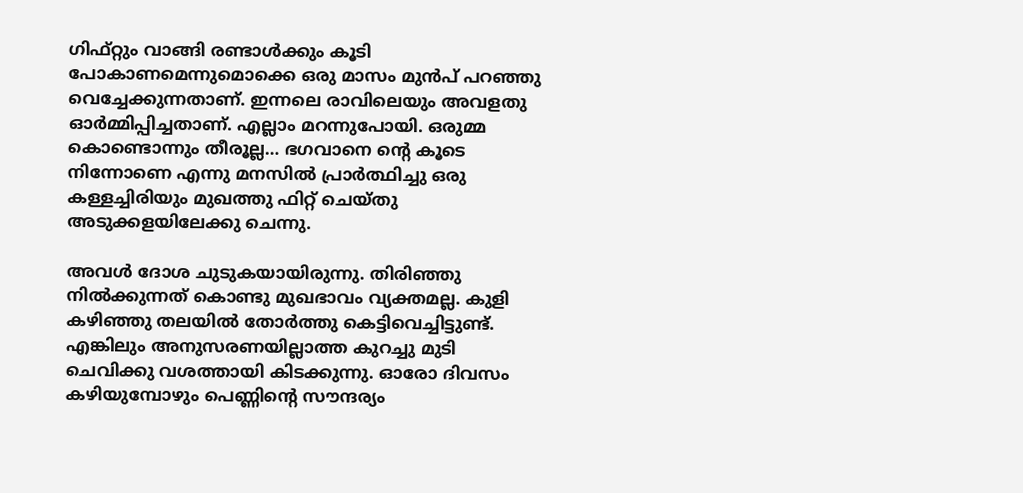ഗിഫ്റ്റും വാങ്ങി രണ്ടാൾക്കും കൂടി പോകാണമെന്നുമൊക്കെ ഒരു മാസം മുൻപ് പറഞ്ഞു വെച്ചേക്കുന്നതാണ്. ഇന്നലെ രാവിലെയും അവളതു ഓർമ്മിപ്പിച്ചതാണ്. എല്ലാം മറന്നുപോയി. ഒരുമ്മ കൊണ്ടൊന്നും തീരൂല്ല… ഭഗവാനെ ന്റെ കൂടെ നിന്നോണെ എന്നു മനസിൽ പ്രാർത്ഥിച്ചു ഒരു കള്ളച്ചിരിയും മുഖത്തു ഫിറ്റ് ചെയ്തു അടുക്കളയിലേക്കു ചെന്നു.

അവൾ ദോശ ചുടുകയായിരുന്നു. തിരിഞ്ഞു നിൽക്കുന്നത് കൊണ്ടു മുഖഭാവം വ്യക്തമല്ല. കുളി കഴിഞ്ഞു തലയിൽ തോർത്തു കെട്ടിവെച്ചിട്ടുണ്ട്. എങ്കിലും അനുസരണയില്ലാത്ത കുറച്ചു മുടി ചെവിക്കു വശത്തായി കിടക്കുന്നു. ഓരോ ദിവസം കഴിയുമ്പോഴും പെണ്ണിന്റെ സൗന്ദര്യം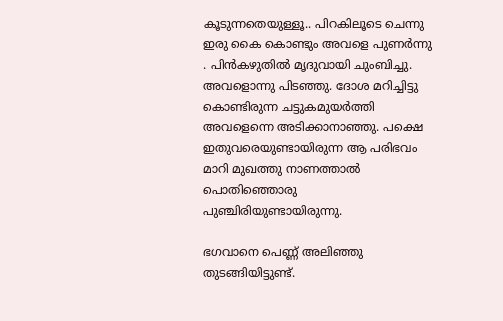കൂടുന്നതെയുള്ളൂ.. പിറകിലൂടെ ചെന്നു ഇരു കൈ കൊണ്ടും അവളെ പുണർന്നു . പിൻകഴുതിൽ മൃദുവായി ചുംബിച്ചു. അവളൊന്നു പിടഞ്ഞു. ദോശ മറിച്ചിട്ടു കൊണ്ടിരുന്ന ചട്ടുകമുയർത്തി അവളെന്നെ അടിക്കാനാഞ്ഞു. പക്ഷെ ഇതുവരെയുണ്ടായിരുന്ന ആ പരിഭവം മാറി മുഖത്തു നാണത്താൽ പൊതിഞ്ഞൊരു പുഞ്ചിരിയുണ്ടായിരുന്നു.

ഭഗവാനെ പെണ്ണ് അലിഞ്ഞു തുടങ്ങിയിട്ടുണ്ട്.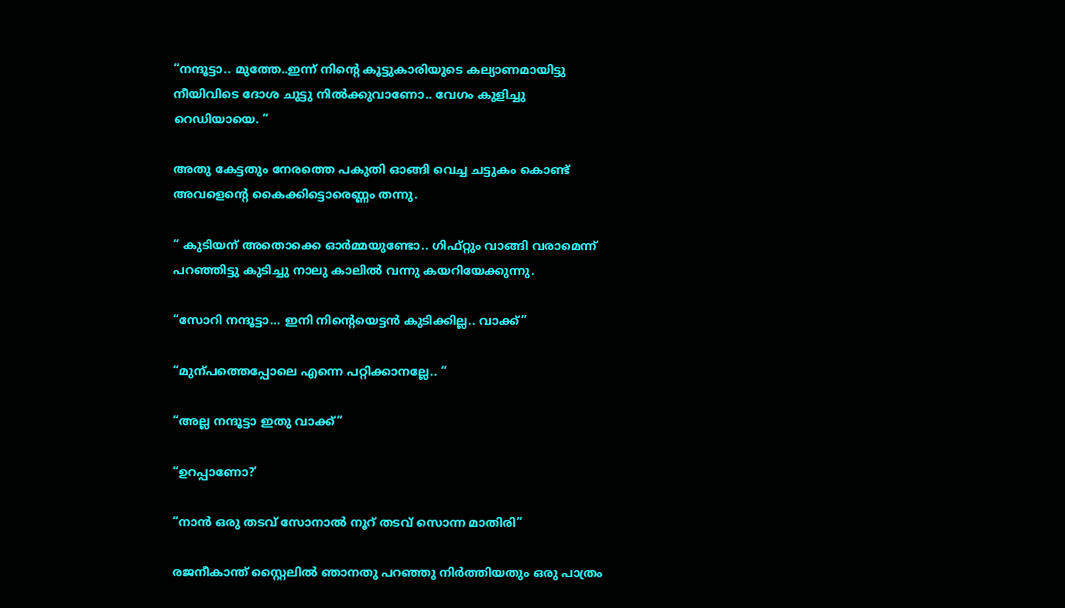“നന്ദൂട്ടാ.. മുത്തേ..ഇന്ന് നിന്റെ കൂട്ടുകാരിയുടെ കല്യാണമായിട്ടു നീയിവിടെ ദോശ ചുട്ടു നിൽക്കുവാണോ.. വേഗം കുളിച്ചു റെഡിയായെ. “

അതു കേട്ടതും നേരത്തെ പകുതി ഓങ്ങി വെച്ച ചട്ടുകം കൊണ്ട് അവളെന്റെ കൈക്കിട്ടൊരെണ്ണം തന്നു.

“ കുടിയന് അതൊക്കെ ഓർമ്മയുണ്ടോ.. ഗിഫ്റ്റും വാങ്ങി വരാമെന്ന് പറഞ്ഞിട്ടു കുടിച്ചു നാലു കാലിൽ വന്നു കയറിയേക്കുന്നു.

“സോറി നന്ദൂട്ടാ… ഇനി നിന്റെയെട്ടൻ കുടിക്കില്ല.. വാക്ക്”

“മുന്പത്തെപ്പോലെ എന്നെ പറ്റിക്കാനല്ലേ.. “

“അല്ല നന്ദൂട്ടാ ഇതു വാക്ക്”

“ഉറപ്പാണോ?’

“നാൻ ഒരു തടവ് സോനാൽ നൂറ് തടവ് സൊന്ന മാതിരി”

രജനീകാന്ത് സ്റ്റൈലിൽ ഞാനതു പറഞ്ഞു നിർത്തിയതും ഒരു പാത്രം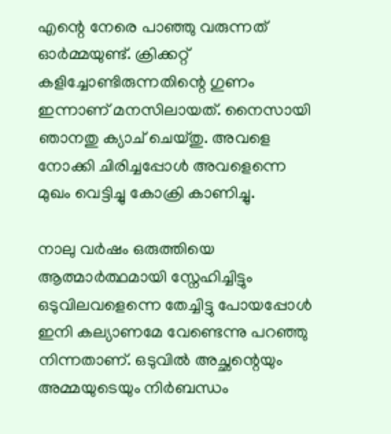എന്റെ നേരെ പാഞ്ഞു വരുന്നത് ഓർമ്മയുണ്ട്. ക്രിക്കറ്റ് കളിച്ചോണ്ടിരുന്നതിന്റെ ഗുണം ഇന്നാണ് മനസിലായത്. നൈസായി ഞാനതു ക്യാച് ചെയ്തു. അവളെ നോക്കി ചിരിച്ചപ്പോൾ അവളെന്നെ മുഖം വെട്ടിച്ചു കോക്രി കാണിച്ചു.

നാലു വർഷം ഒരുത്തിയെ ആത്മാർത്ഥമായി സ്നേഹിച്ചിട്ടും ഒടുവിലവളെന്നെ തേച്ചിട്ടു പോയപ്പോൾ ഇനി കല്യാണമേ വേണ്ടെന്നു പറഞ്ഞു നിന്നതാണ്. ഒടുവിൽ അച്ഛന്റെയും അമ്മയുടെയും നിർബന്ധം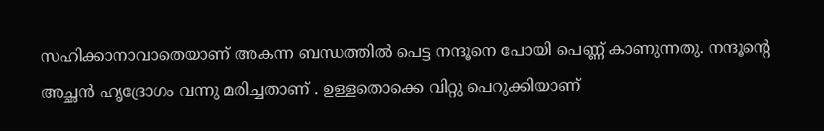സഹിക്കാനാവാതെയാണ് അകന്ന ബന്ധത്തിൽ പെട്ട നന്ദൂനെ പോയി പെണ്ണ് കാണുന്നതു. നന്ദൂന്റെ അച്ഛൻ ഹൃദ്രോഗം വന്നു മരിച്ചതാണ് . ഉള്ളതൊക്കെ വിറ്റു പെറുക്കിയാണ്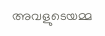അവളുടെയമ്മ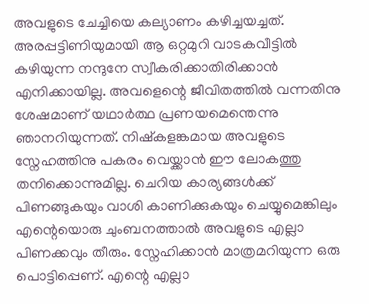അവളുടെ ചേച്ചിയെ കല്യാണം കഴിച്ചയച്ചത്. അരപ്പട്ടിണിയുമായി ആ ഒറ്റമുറി വാടകവീട്ടിൽ കഴിയുന്ന നന്ദുനേ സ്വീകരിക്കാതിരിക്കാൻ എനിക്കായില്ല. അവളെന്റെ ജീവിതത്തിൽ വന്നതിനു ശേഷമാണ് യഥാർത്ഥ പ്രണയമെന്തെന്നു ഞാനറിയുന്നത്. നിഷ്കളങ്കമായ അവളുടെ സ്നേഹത്തിനു പകരം വെയ്ക്കാൻ ഈ ലോകത്തു തനിക്കൊന്നുമില്ല. ചെറിയ കാര്യങ്ങൾക്ക് പിണങ്ങുകയും വാശി കാണിക്കുകയും ചെയ്യുമെങ്കിലും എന്റെയൊരു ചുംബനത്താൽ അവളുടെ എല്ലാ പിണക്കവും തീരും. സ്നേഹിക്കാൻ മാത്രമറിയുന്ന ഒരു പൊട്ടിപ്പെണ്. എന്റെ എല്ലാ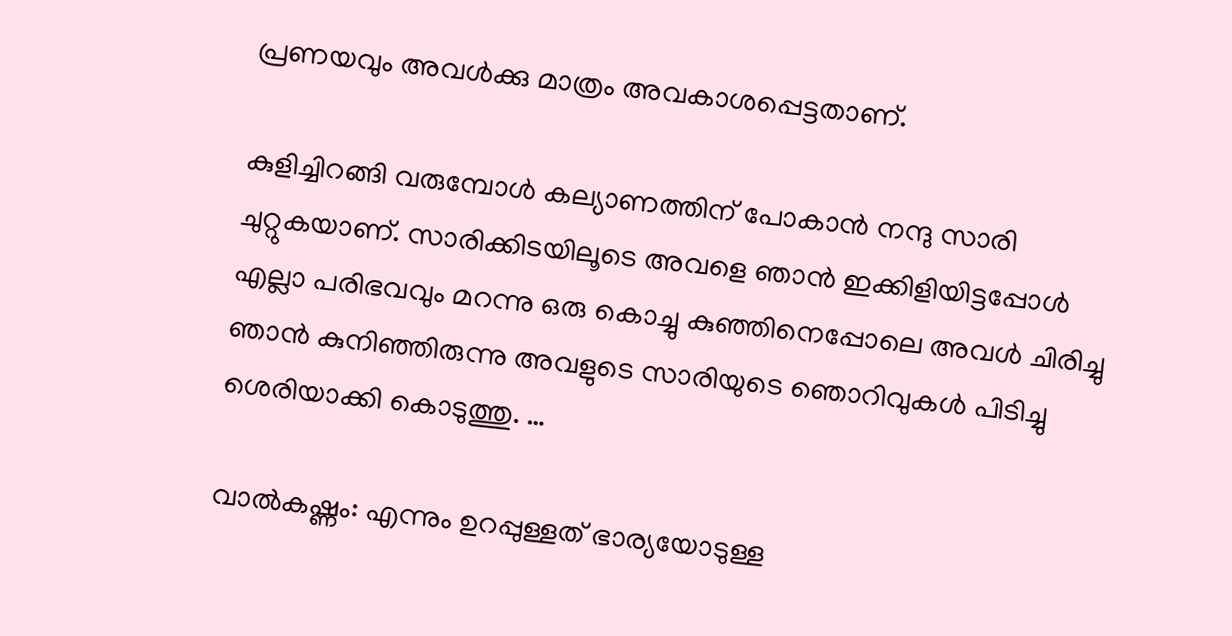പ്രണയവും അവൾക്കു മാത്രം അവകാശപ്പെട്ടതാണ്.

കുളിച്ചിറങ്ങി വരുമ്പോൾ കല്യാണത്തിന് പോകാൻ നന്ദു സാരി ചുറ്റുകയാണ്. സാരിക്കിടയിലൂടെ അവളെ ഞാൻ ഇക്കിളിയിട്ടപ്പോൾ എല്ലാ പരിഭവവും മറന്നു ഒരു കൊച്ചു കുഞ്ഞിനെപ്പോലെ അവൾ ചിരിച്ചു
ഞാൻ കുനിഞ്ഞിരുന്നു അവളുടെ സാരിയുടെ ഞൊറിവുകൾ പിടിച്ചു ശെരിയാക്കി കൊടുത്തു. …

വാൽകഷ്ണം: എന്നും ഉറപ്പുള്ളത് ഭാര്യയോടുള്ള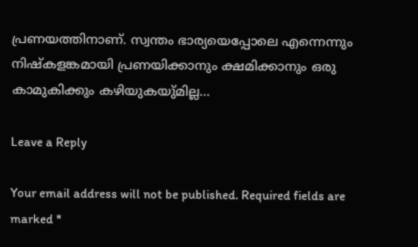പ്രണയത്തിനാണ്. സ്വന്തം ഭാര്യയെപ്പോലെ എന്നെന്നും നിഷ്കളങ്കമായി പ്രണയിക്കാനും ക്ഷമിക്കാനും ഒരു കാമുകിക്കും കഴിയുകയു്മില്ല…

Leave a Reply

Your email address will not be published. Required fields are marked *